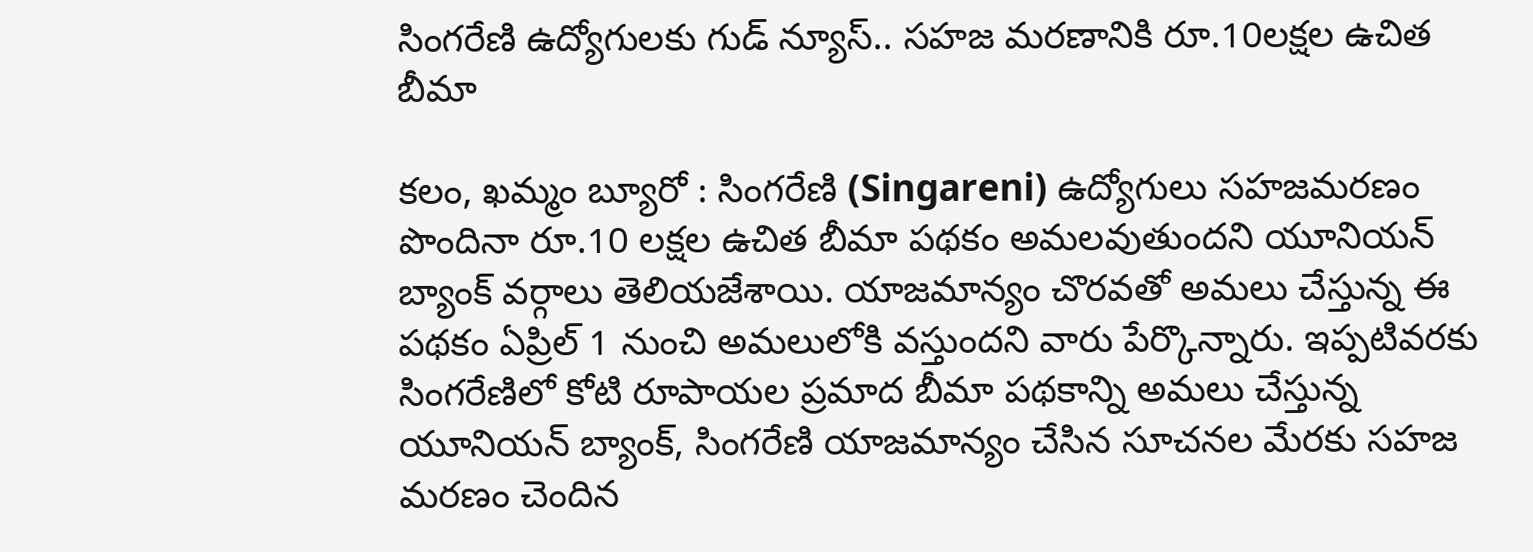సింగరేణి ఉద్యోగులకు గుడ్ న్యూస్.. సహజ మరణానికి రూ.10లక్షల ఉచిత బీమా

కలం, ఖమ్మం బ్యూరో : సింగరేణి (Singareni) ఉద్యోగులు సహజమరణం పొందినా రూ.10 లక్షల ఉచిత బీమా పథకం అమలవుతుందని యూనియన్ బ్యాంక్ వర్గాలు తెలియజేశాయి. యాజమాన్యం చొరవతో అమలు చేస్తున్న ఈ పథకం ఏప్రిల్ 1 నుంచి అమలులోకి వస్తుందని వారు పేర్కొన్నారు. ఇప్పటివరకు సింగరేణిలో కోటి రూపాయల ప్రమాద బీమా పథకాన్ని అమలు చేస్తున్న యూనియన్ బ్యాంక్, సింగరేణి యాజమాన్యం చేసిన సూచనల మేరకు సహజ మరణం చెందిన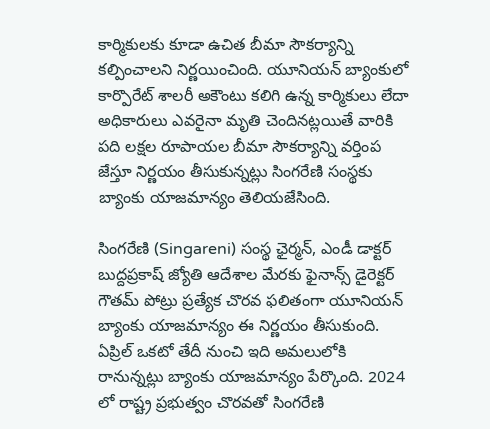కార్మికులకు కూడా ఉచిత బీమా సౌకర్యాన్ని కల్పించాలని నిర్ణయించింది. యూనియన్ బ్యాంకులో కార్పొరేట్ శాలరీ అకౌంటు కలిగి ఉన్న కార్మికులు లేదా అధికారులు ఎవరైనా మృతి చెందినట్లయితే వారికి పది లక్షల రూపాయల బీమా సౌకర్యాన్ని వర్తింప జేస్తూ నిర్ణయం తీసుకున్నట్లు సింగరేణి సంస్థకు బ్యాంకు యాజమాన్యం తెలియజేసింది.

సింగరేణి (Singareni) సంస్థ ఛైర్మన్, ఎండీ డాక్టర్ బుద్దప్రకాష్ జ్యోతి ఆదేశాల మేరకు ఫైనాన్స్ డైరెక్టర్ గౌతమ్ పోట్రు ప్రత్యేక చొరవ ఫలితంగా యూనియన్ బ్యాంకు యాజమాన్యం ఈ నిర్ణయం తీసుకుంది. ఏప్రిల్ ఒకటో తేదీ నుంచి ఇది అమలులోకి రానున్నట్లు బ్యాంకు యాజమాన్యం పేర్కొంది. 2024 లో రాష్ట్ర ప్రభుత్వం చొరవతో సింగరేణి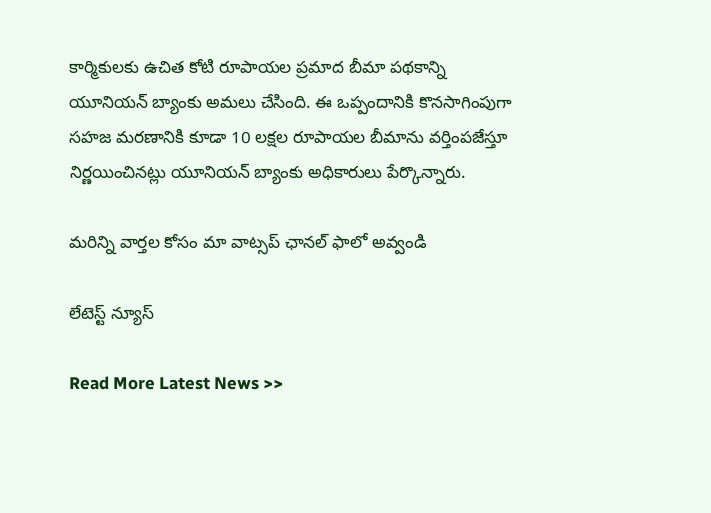కార్మికులకు ఉచిత కోటి రూపాయల ప్రమాద బీమా పథకాన్ని యూనియన్ బ్యాంకు అమలు చేసింది. ఈ ఒప్పందానికి కొనసాగింపుగా సహజ మరణానికి కూడా 10 లక్షల రూపాయల బీమాను వర్తింపజేస్తూ నిర్ణయించినట్లు యూనియన్ బ్యాంకు అధికారులు పేర్కొన్నారు.

మ‌రిన్ని వార్త‌ల కోసం మా వాట్స‌ప్ ఛాన‌ల్ ఫాలో అవ్వండి

లేటెస్ట్ న్యూస్‌

Read More Latest News >>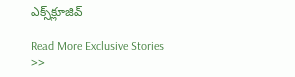ఎక్స్‌క్లూజివ్‌

Read More Exclusive Stories >>